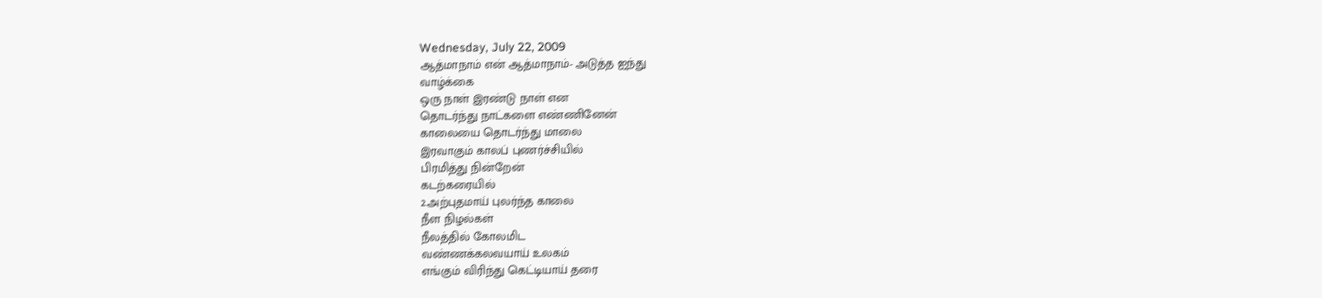Wednesday, July 22, 2009
ஆத்மாநாம் என் ஆத்மாநாம்- அடுத்த ஐந்து
வாழ்க்கை
ஒரு நாள் இரண்டு நாள் என
தொடர்ந்து நாட்களை எண்ணினேன்
காலையை தொடர்ந்து மாலை
இரவாகும் காலப் புணர்ச்சியில்
பிரமித்து நின்றேன்
கடற்கரையில்
2.அற்புதமாய் புலர்ந்த காலை
நீள நிழல்கள்
நீலத்தில் கோலமிட
வண்ணக்கலவயாய் உலகம்
எங்கும் விரிந்து கெட்டியாய் தரை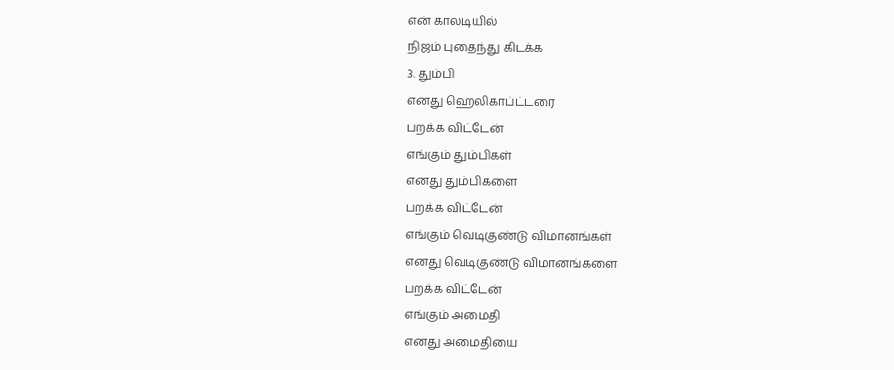என் காலடியில்
நிஜம் புதைந்து கிடக்க
3. தும்பி
எனது ஹெலிகாப்ட்டரை
பறக்க விட்டேன்
எங்கும் தும்பிகள்
எனது தும்பிகளை
பறக்க விட்டேன்
எங்கும் வெடிகுண்டு விமானங்கள்
எனது வெடிகுண்டு விமானங்களை
பறக்க விட்டேன்
எங்கும் அமைதி
எனது அமைதியை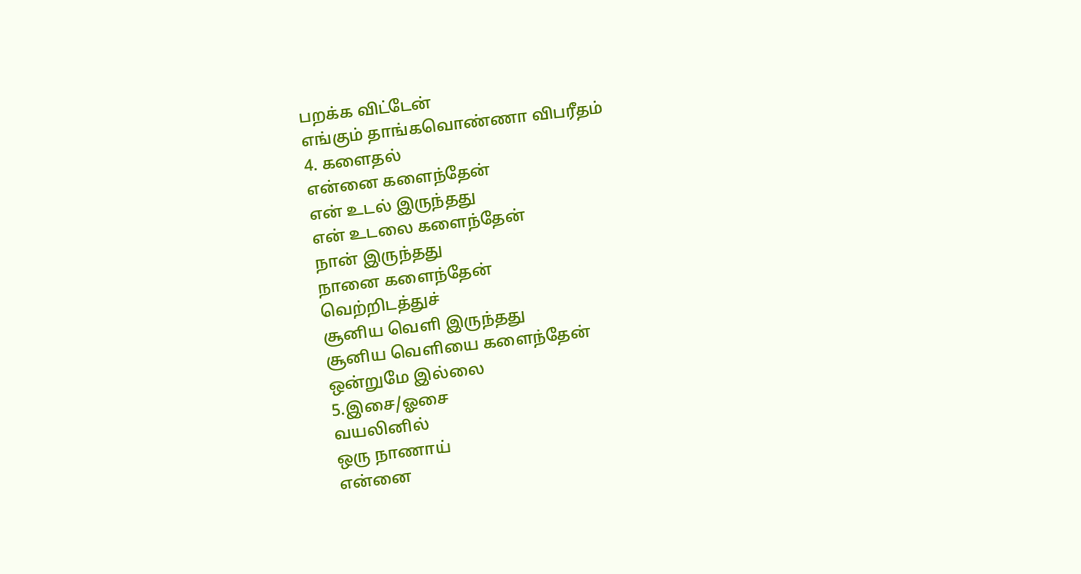பறக்க விட்டேன்
எங்கும் தாங்கவொண்ணா விபரீதம்
4. களைதல்
என்னை களைந்தேன்
என் உடல் இருந்தது
என் உடலை களைந்தேன்
நான் இருந்தது
நானை களைந்தேன்
வெற்றிடத்துச்
சூனிய வெளி இருந்தது
சூனிய வெளியை களைந்தேன்
ஒன்றுமே இல்லை
5.இசை/ஓசை
வயலினில்
ஒரு நாணாய்
என்னை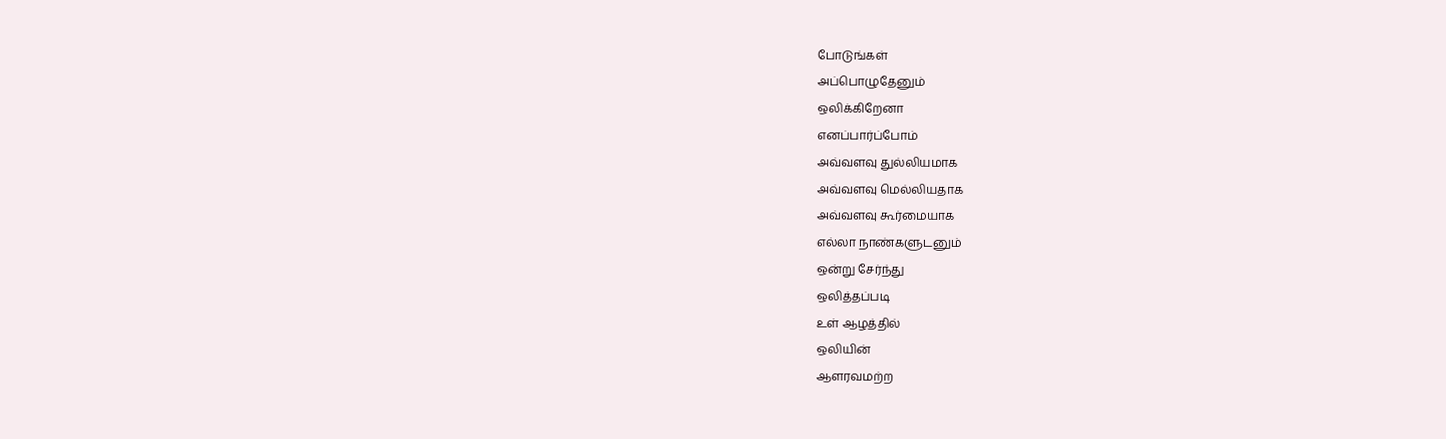போடுங்கள்
அப்பொழுதேனும்
ஒலிக்கிறேனா
எனப்பார்ப்போம்
அவ்வளவு துல்லியமாக
அவ்வளவு மெல்லியதாக
அவ்வளவு கூர்மையாக
எல்லா நாண்களுடனும்
ஒன்று சேர்ந்து
ஒலித்தப்படி
உள் ஆழத்தில்
ஒலியின்
ஆளரவமற்ற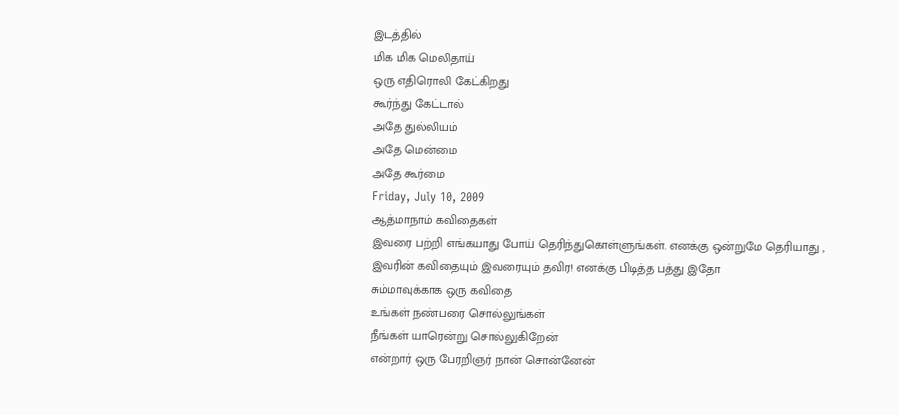இடத்தில்
மிக மிக மெலிதாய்
ஒரு எதிரொலி கேட்கிறது
கூர்ந்து கேட்டால்
அதே துல்லியம்
அதே மென்மை
அதே கூர்மை
Friday, July 10, 2009
ஆத்மாநாம் கவிதைகள்
இவரை பற்றி எங்கயாது போய் தெரிந்துகொள்ளுங்கள். எனக்கு ஒன்றுமே தெரியாது , இவரின் கவிதையும் இவரையும் தவிர! எனக்கு பிடித்த பத்து இதோ
சும்மாவுக்காக ஒரு கவிதை
உங்கள் நண்பரை சொல்லுங்கள்
நீங்கள் யாரென்று சொல்லுகிறேன்
என்றார் ஒரு பேரறிஞர் நான் சொன்னேன்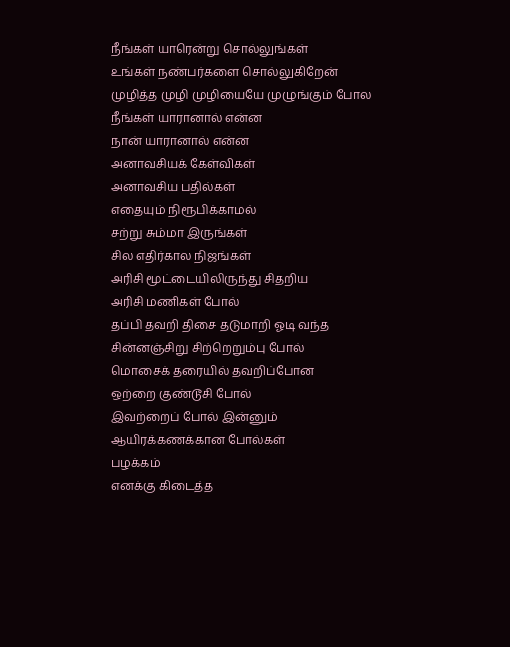நீங்கள் யாரென்று சொல்லுங்கள்
உங்கள் நண்பர்களை சொல்லுகிறேன்
முழித்த முழி முழியையே முழுங்கும் போல
நீங்கள் யாரானால் என்ன
நான் யாரானால் என்ன
அனாவசியக் கேள்விகள்
அனாவசிய பதில்கள்
எதையும் நிரூபிக்காமல்
சற்று சும்மா இருங்கள்
சில எதிர்கால நிஜங்கள்
அரிசி மூட்டையிலிருந்து சிதறிய
அரிசி மணிகள் போல்
தப்பி தவறி திசை தடுமாறி ஓடி வந்த
சின்னஞ்சிறு சிற்றெறும்பு போல்
மொசைக் தரையில் தவறிப்போன
ஒற்றை குண்டூசி போல்
இவற்றைப் போல் இன்னும்
ஆயிரக்கணக்கான போல்கள்
பழக்கம்
எனக்கு கிடைத்த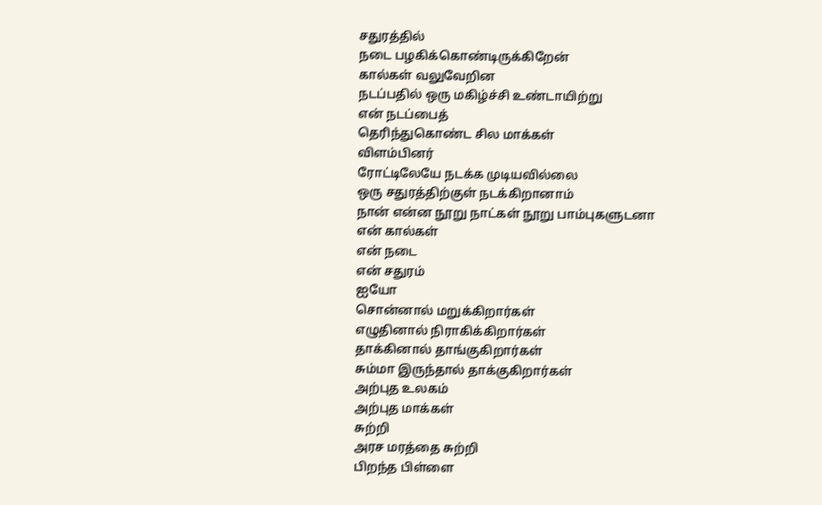சதுரத்தில்
நடை பழகிக்கொண்டிருக்கிறேன்
கால்கள் வலுவேறின
நடப்பதில் ஒரு மகிழ்ச்சி உண்டாயிற்று
என் நடப்பைத்
தெரிந்துகொண்ட சில மாக்கள்
விளம்பினர்
ரோட்டிலேயே நடக்க முடியவில்லை
ஒரு சதுரத்திற்குள் நடக்கிறானாம்
நான் என்ன நூறு நாட்கள் நூறு பாம்புகளுடனா
என் கால்கள்
என் நடை
என் சதுரம்
ஐயோ
சொன்னால் மறுக்கிறார்கள்
எழுதினால் நிராகிக்கிறார்கள்
தாக்கினால் தாங்குகிறார்கள்
சும்மா இருந்தால் தாக்குகிறார்கள்
அற்புத உலகம்
அற்புத மாக்கள்
சுற்றி
அரச மரத்தை சுற்றி
பிறந்த பிள்ளை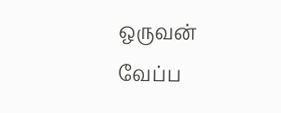ஒருவன்
வேப்ப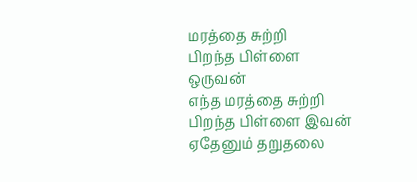மரத்தை சுற்றி
பிறந்த பிள்ளை ஒருவன்
எந்த மரத்தை சுற்றி
பிறந்த பிள்ளை இவன்
ஏதேனும் தறுதலை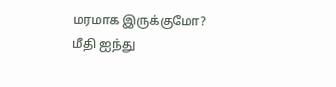மரமாக இருக்குமோ?
மீதி ஐந்து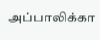அப்பாலிக்கா